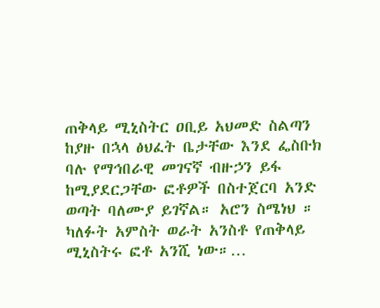ጠቅላይ ሚኒስትር ዐቢይ አህመድ ስልጣን ከያዙ በኋላ ፅህፈት ቤታቸው እንደ ፌስቡክ ባሉ የማኅበራዊ መገናኛ ብዙኃን ይፋ ከሚያደርጋቸው ፎቶዎች በስተጀርባ አንድ ወጣት ባለሙያ ይገኛል። አሮን ስሜነህ ። ካለፉት አምስት ወራት አንስቶ የጠቅላይ ሚኒስትሩ ፎቶ አንሺ ነው።…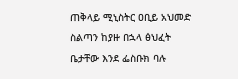ጠቅላይ ሚኒስትር ዐቢይ አህመድ ስልጣን ከያዙ በኋላ ፅህፈት ቤታቸው እንደ ፌስቡክ ባሉ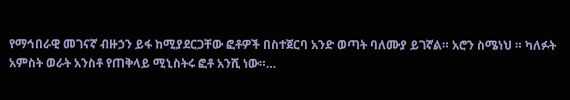የማኅበራዊ መገናኛ ብዙኃን ይፋ ከሚያደርጋቸው ፎቶዎች በስተጀርባ አንድ ወጣት ባለሙያ ይገኛል። አሮን ስሜነህ ። ካለፉት አምስት ወራት አንስቶ የጠቅላይ ሚኒስትሩ ፎቶ አንሺ ነው።…